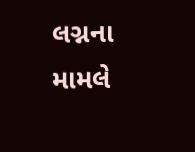લગ્નના મામલે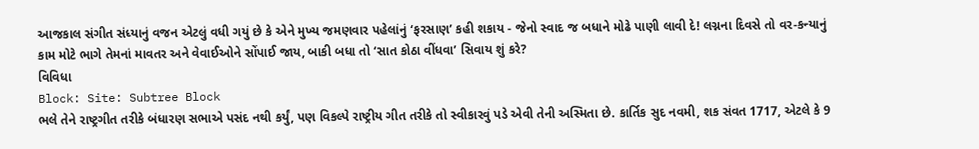આજકાલ સંગીત સંધ્યાનું વજન એટલું વધી ગયું છે કે એને મુખ્ય જમણવાર પહેલાંનું ‘ફરસાણ’ કહી શકાય - જેનો સ્વાદ જ બધાને મોઢે પાણી લાવી દે! લગ્નના દિવસે તો વર-કન્યાનું કામ મોટે ભાગે તેમનાં માવતર અને વેવાઈઓને સોંપાઈ જાય, બાકી બધા તો ‘સાત કોઠા વીંધવા’ સિવાય શું કરે?
વિવિધા
Block: Site: Subtree Block
ભલે તેને રાષ્ટ્રગીત તરીકે બંધારણ સભાએ પસંદ નથી કર્યું, પણ વિકલ્પે રાષ્ટ્રીય ગીત તરીકે તો સ્વીકારવું પડે એવી તેની અસ્મિતા છે. કાર્તિક સુદ નવમી, શક સંવત 1717, એટલે કે 9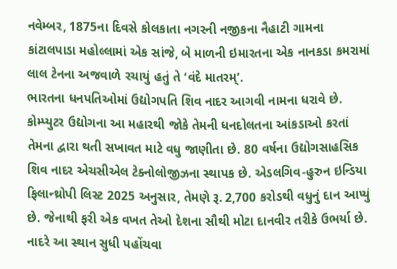નવેમ્બર, 1875ના દિવસે કોલકાતા નગરની નજીકના નૈહાટી ગામના કાંટાલપાડા મહોલ્લામાં એક સાંજે, બે માળની ઇમારતના એક નાનકડા કમરામાં લાલ ટેનના અજવાળે રચાયું હતું તે ‘વંદે માતરમ્’.
ભારતના ધનપતિઓમાં ઉદ્યોગપતિ શિવ નાદર આગવી નામના ધરાવે છે. કોમ્પ્યુટર ઉદ્યોગના આ મહારથી જોકે તેમની ધનદોલતના આંકડાઓ કરતાં તેમના દ્વારા થતી સખાવત માટે વધુ જાણીતા છે. 80 વર્ષના ઉદ્યોગસાહસિક શિવ નાદર એચસીએલ ટેક્નોલોજીઝના સ્થાપક છે. એડલગિવ-હુરુન ઇન્ડિયા ફિલાન્થ્રોપી લિસ્ટ 2025 અનુસાર, તેમણે રૂ. 2,700 કરોડથી વધુનું દાન આપ્યું છે. જેનાથી ફરી એક વખત તેઓ દેશના સૌથી મોટા દાનવીર તરીકે ઉભર્યા છે. નાદરે આ સ્થાન સુધી પહોંચવા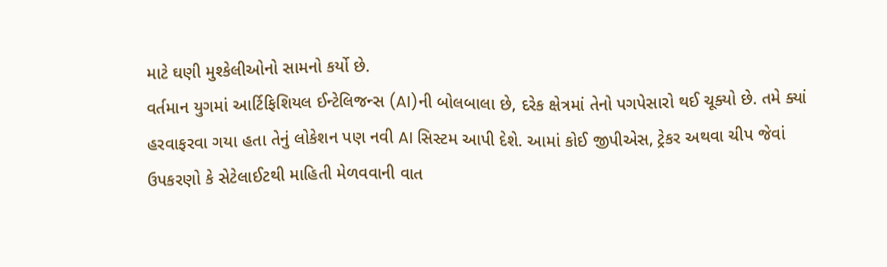માટે ઘણી મુશ્કેલીઓનો સામનો કર્યો છે.
વર્તમાન યુગમાં આર્ટિફિશિયલ ઈન્ટેલિજન્સ (AI)ની બોલબાલા છે, દરેક ક્ષેત્રમાં તેનો પગપેસારો થઈ ચૂક્યો છે. તમે ક્યાં હરવાફરવા ગયા હતા તેનું લોકેશન પણ નવી AI સિસ્ટમ આપી દેશે. આમાં કોઈ જીપીએસ, ટ્રેકર અથવા ચીપ જેવાં ઉપકરણો કે સેટેલાઈટથી માહિતી મેળવવાની વાત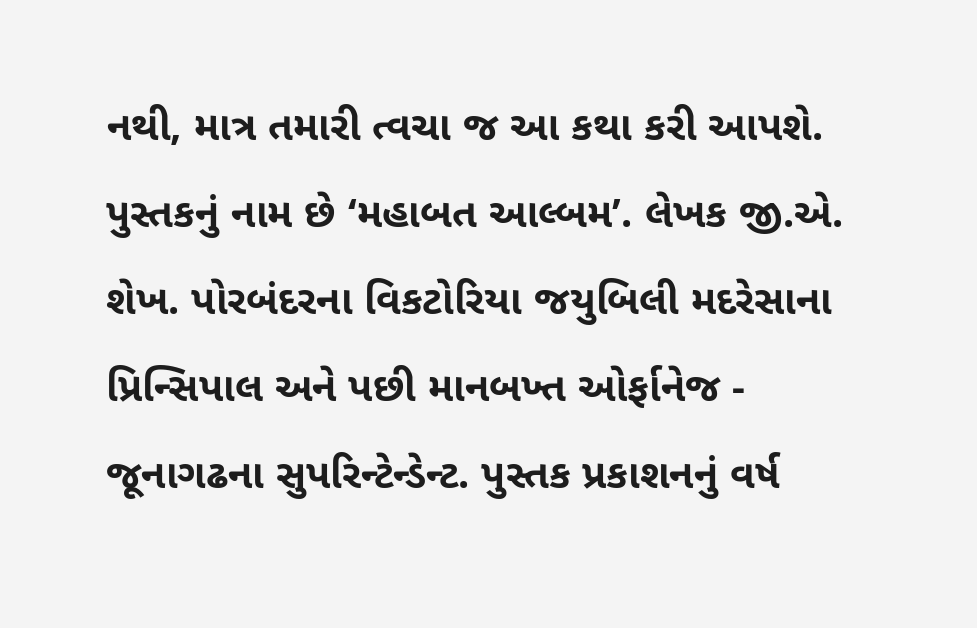નથી, માત્ર તમારી ત્વચા જ આ કથા કરી આપશે.
પુસ્તકનું નામ છે ‘મહાબત આલ્બમ’. લેખક જી.એ. શેખ. પોરબંદરના વિકટોરિયા જયુબિલી મદરેસાના પ્રિન્સિપાલ અને પછી માનબખ્ત ઓર્ફાનેજ - જૂનાગઢના સુપરિન્ટેન્ડેન્ટ. પુસ્તક પ્રકાશનનું વર્ષ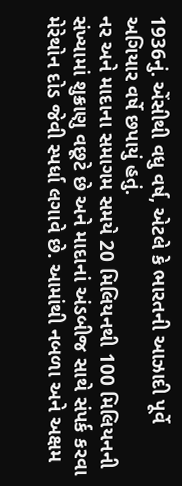1936નું. એંસીથી વધુ વર્ષ, એટલે કે ભારતની આઝાદી પૂર્વે અગિયાર વર્ષે છપાયું હતું.
નર અને માદાના સમાગમ સમયે 20 મિલિયનથી 100 મિલિયનની સંખ્યામાં શુક્રાણુ વછૂટે છે અને માદાનાં અંડબીજ સાથે સંપર્ક કરવા મેરેથોન દોડ જેવી સ્પર્ધા લગાવે છે. આમાંથી નબળા અને અક્ષમ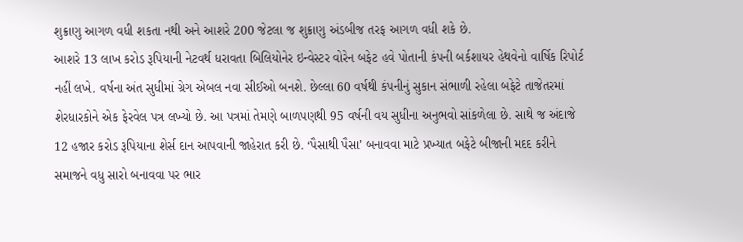શુક્રાણુ આગળ વધી શકતા નથી અને આશરે 200 જેટલા જ શુક્રાણુ અંડબીજ તરફ આગળ વધી શકે છે.
આશરે 13 લાખ કરોડ રૂપિયાની નેટવર્થ ધરાવતા બિલિયોનેર ઇન્વેસ્ટર વોરેન બફેટ હવે પોતાની કંપની બર્કશાયર હેથવેનો વાર્ષિક રિપોર્ટ નહીં લખે. વર્ષના અંત સુધીમાં ગ્રેગ એબલ નવા સીઈઓ બનશે. છેલ્લા 60 વર્ષથી કંપનીનું સુકાન સંભાળી રહેલા બફેટે તાજેતરમાં શેરધારકોને એક ફેરવેલ પત્ર લખ્યો છે. આ પત્રમાં તેમણે બાળપણથી 95 વર્ષની વય સુધીના અનુભવો સાંકળેલા છે. સાથે જ અંદાજે 12 હજાર કરોડ રૂપિયાના શેર્સ દાન આપવાની જાહેરાત કરી છે. ‘પૈસાથી પૈસા’ બનાવવા માટે પ્રખ્યાત બફેટે બીજાની મદદ કરીને સમાજને વધુ સારો બનાવવા પર ભાર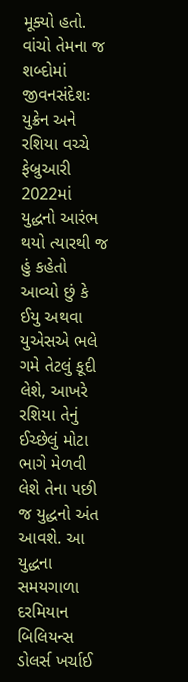મૂક્યો હતો. વાંચો તેમના જ શબ્દોમાં જીવનસંદેશઃ
યુક્રેન અને રશિયા વચ્ચે ફેબ્રુઆરી 2022માં યુદ્ધનો આરંભ થયો ત્યારથી જ હું કહેતો આવ્યો છું કે ઈયુ અથવા યુએસએ ભલે ગમે તેટલું કૂદી લેશે, આખરે રશિયા તેનું ઈચ્છેલું મોટા ભાગે મેળવી લેશે તેના પછી જ યુદ્ધનો અંત આવશે. આ યુદ્ધના સમયગાળા દરમિયાન બિલિયન્સ ડોલર્સ ખર્ચાઈ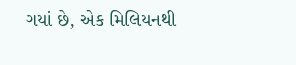ગયાં છે, એક મિલિયનથી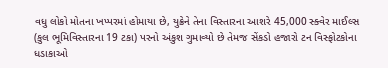વધુ લોકો મોતના ખપ્પરમાં હોમાયા છે, યુક્રેને તેના વિસ્તારના આશરે 45,000 સ્ક્વેર માઈલ્સ (કુલ ભૂમિવિસ્તારના 19 ટકા) પરનો અંકુશ ગુમાવ્યો છે તેમજ સેંકડો હજારો ટન વિસ્ફોટકોના ધડાકાઓ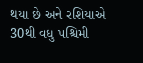થયા છે અને રશિયાએ 30થી વધુ પશ્ચિમી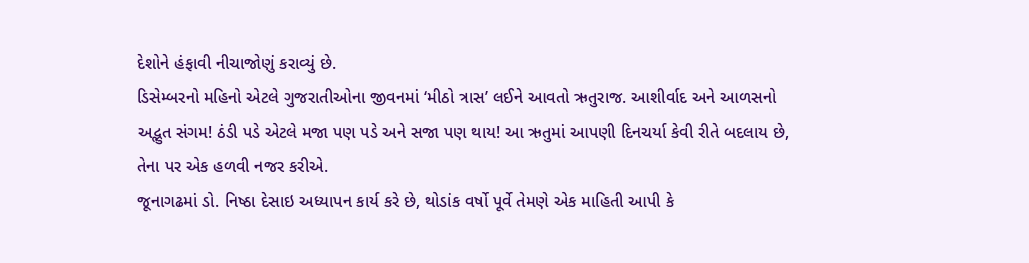દેશોને હંફાવી નીચાજોણું કરાવ્યું છે.
ડિસેમ્બરનો મહિનો એટલે ગુજરાતીઓના જીવનમાં ‘મીઠો ત્રાસ’ લઈને આવતો ઋતુરાજ. આશીર્વાદ અને આળસનો અદ્ભુત સંગમ! ઠંડી પડે એટલે મજા પણ પડે અને સજા પણ થાય! આ ઋતુમાં આપણી દિનચર્યા કેવી રીતે બદલાય છે, તેના પર એક હળવી નજર કરીએ.
જૂનાગઢમાં ડો. નિષ્ઠા દેસાઇ અધ્યાપન કાર્ય કરે છે, થોડાંક વર્ષો પૂર્વે તેમણે એક માહિતી આપી કે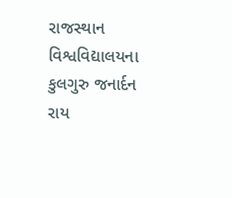રાજસ્થાન વિશ્વવિદ્યાલયના કુલગુરુ જનાર્દન રાય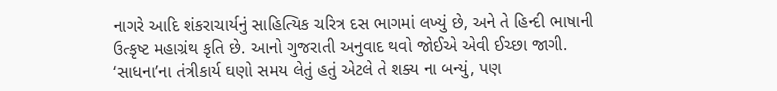નાગરે આદિ શંકરાચાર્યનું સાહિત્યિક ચરિત્ર દસ ભાગમાં લખ્યું છે, અને તે હિન્દી ભાષાની ઉત્કૃષ્ટ મહાગ્રંથ કૃતિ છે. આનો ગુજરાતી અનુવાદ થવો જોઈએ એવી ઈચ્છા જાગી. ‘સાધના’ના તંત્રીકાર્ય ઘણો સમય લેતું હતું એટલે તે શક્ય ના બન્યું, પણ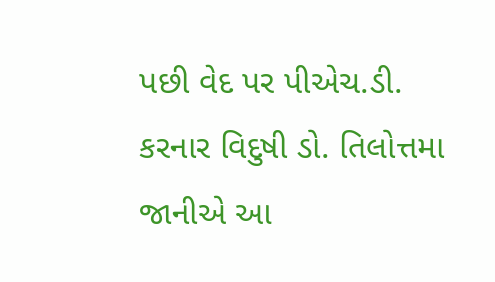પછી વેદ પર પીએચ.ડી. કરનાર વિદુષી ડો. તિલોત્તમા જાનીએ આ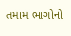તમામ ભાગોનો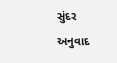સુંદર અનુવાદ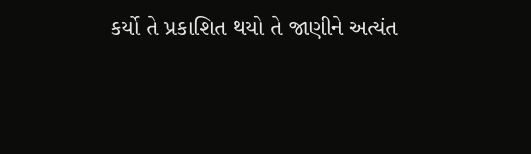કર્યો તે પ્રકાશિત થયો તે જાણીને અત્યંત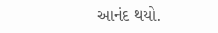આનંદ થયો.